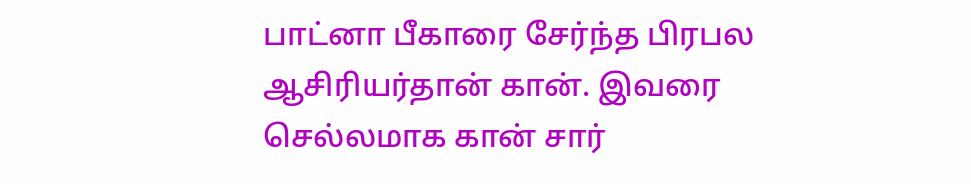பாட்னா பீகாரை சேர்ந்த பிரபல ஆசிரியர்தான் கான். இவரை செல்லமாக கான் சார்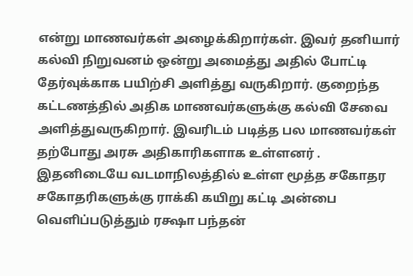என்று மாணவர்கள் அழைக்கிறார்கள். இவர் தனியார் கல்வி நிறுவனம் ஒன்று அமைத்து அதில் போட்டி தேர்வுக்காக பயிற்சி அளித்து வருகிறார். குறைந்த கட்டணத்தில் அதிக மாணவர்களுக்கு கல்வி சேவை அளித்துவருகிறார். இவரிடம் படித்த பல மாணவர்கள் தற்போது அரசு அதிகாரிகளாக உள்ளனர் . இதனிடையே வடமாநிலத்தில் உள்ள மூத்த சகோதர சகோதரிகளுக்கு ராக்கி கயிறு கட்டி அன்பை வெளிப்படுத்தும் ரக்ஷா பந்தன்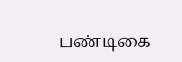பண்டிகை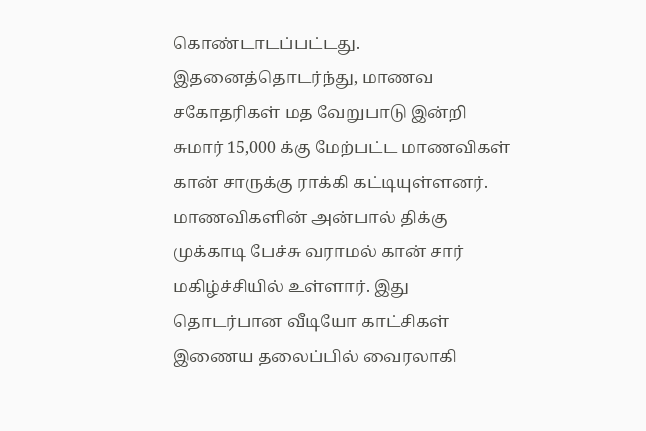கொண்டாடப்பட்டது.
இதனைத்தொடர்ந்து, மாணவ சகோதரிகள் மத வேறுபாடு இன்றி சுமார் 15,000 க்கு மேற்பட்ட மாணவிகள் கான் சாருக்கு ராக்கி கட்டியுள்ளனர். மாணவிகளின் அன்பால் திக்கு முக்காடி பேச்சு வராமல் கான் சார் மகிழ்ச்சியில் உள்ளார். இது தொடர்பான வீடியோ காட்சிகள் இணைய தலைப்பில் வைரலாகி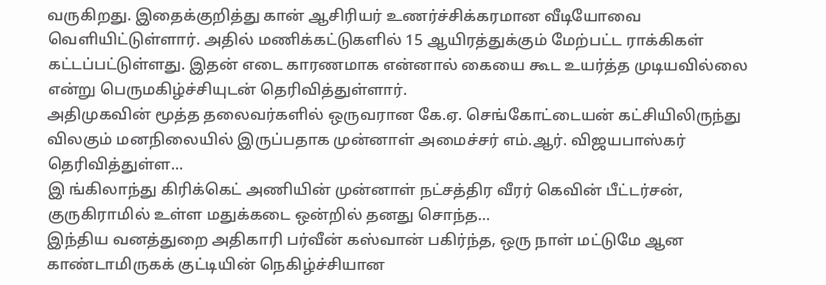வருகிறது. இதைக்குறித்து கான் ஆசிரியர் உணர்ச்சிக்கரமான வீடியோவை வெளியிட்டுள்ளார். அதில் மணிக்கட்டுகளில் 15 ஆயிரத்துக்கும் மேற்பட்ட ராக்கிகள் கட்டப்பட்டுள்ளது. இதன் எடை காரணமாக என்னால் கையை கூட உயர்த்த முடியவில்லை என்று பெருமகிழ்ச்சியுடன் தெரிவித்துள்ளார்.
அதிமுகவின் மூத்த தலைவர்களில் ஒருவரான கே.ஏ. செங்கோட்டையன் கட்சியிலிருந்து விலகும் மனநிலையில் இருப்பதாக முன்னாள் அமைச்சர் எம்.ஆர். விஜயபாஸ்கர் தெரிவித்துள்ள…
இ ங்கிலாந்து கிரிக்கெட் அணியின் முன்னாள் நட்சத்திர வீரர் கெவின் பீட்டர்சன், குருகிராமில் உள்ள மதுக்கடை ஒன்றில் தனது சொந்த…
இந்திய வனத்துறை அதிகாரி பர்வீன் கஸ்வான் பகிர்ந்த, ஒரு நாள் மட்டுமே ஆன காண்டாமிருகக் குட்டியின் நெகிழ்ச்சியான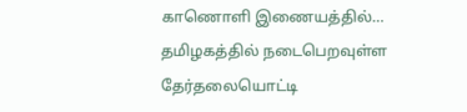காணொளி இணையத்தில்…
தமிழகத்தில் நடைபெறவுள்ள தேர்தலையொட்டி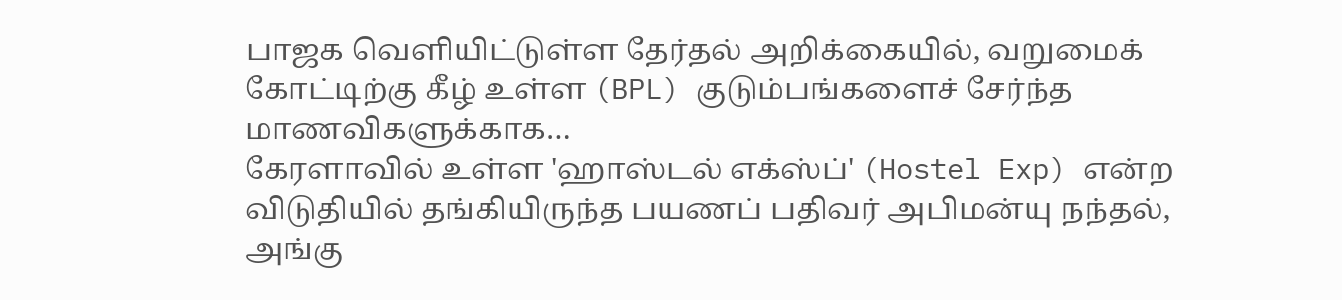பாஜக வெளியிட்டுள்ள தேர்தல் அறிக்கையில், வறுமைக் கோட்டிற்கு கீழ் உள்ள (BPL) குடும்பங்களைச் சேர்ந்த மாணவிகளுக்காக…
கேரளாவில் உள்ள 'ஹாஸ்டல் எக்ஸ்ப்' (Hostel Exp) என்ற விடுதியில் தங்கியிருந்த பயணப் பதிவர் அபிமன்யு நந்தல், அங்கு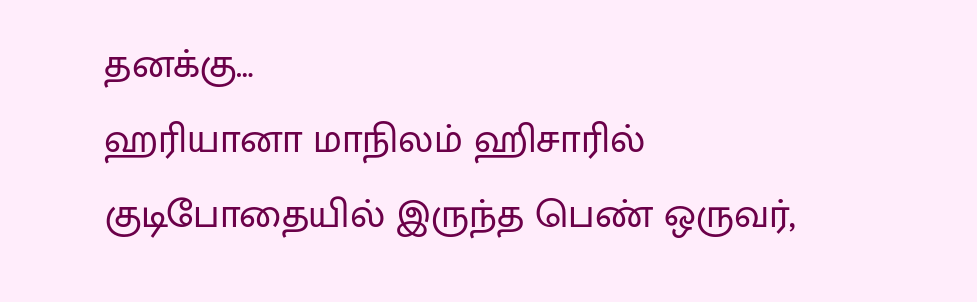தனக்கு…
ஹரியானா மாநிலம் ஹிசாரில் குடிபோதையில் இருந்த பெண் ஒருவர்,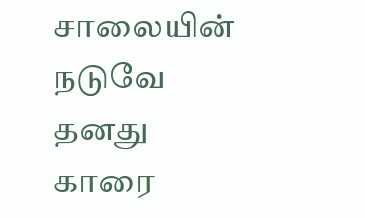சாலையின் நடுவே தனது காரை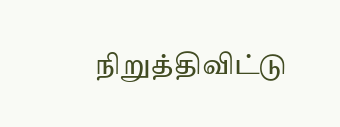நிறுத்திவிட்டு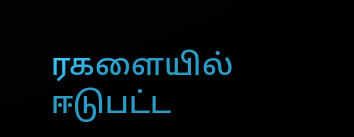ரகளையில் ஈடுபட்ட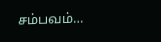சம்பவம்…